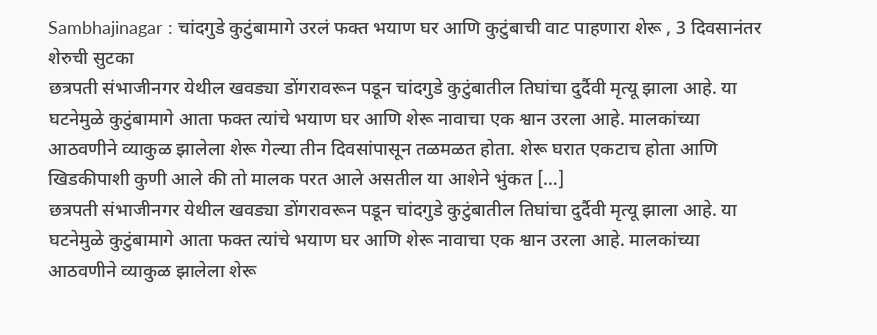Sambhajinagar : चांदगुडे कुटुंबामागे उरलं फक्त भयाण घर आणि कुटुंबाची वाट पाहणारा शेरू , 3 दिवसानंतर शेरुची सुटका
छत्रपती संभाजीनगर येथील खवड्या डोंगरावरून पडून चांदगुडे कुटुंबातील तिघांचा दुर्दैवी मृत्यू झाला आहे. या घटनेमुळे कुटुंबामागे आता फक्त त्यांचे भयाण घर आणि शेरू नावाचा एक श्वान उरला आहे. मालकांच्या आठवणीने व्याकुळ झालेला शेरू गेल्या तीन दिवसांपासून तळमळत होता. शेरू घरात एकटाच होता आणि खिडकीपाशी कुणी आले की तो मालक परत आले असतील या आशेने भुंकत […]
छत्रपती संभाजीनगर येथील खवड्या डोंगरावरून पडून चांदगुडे कुटुंबातील तिघांचा दुर्दैवी मृत्यू झाला आहे. या घटनेमुळे कुटुंबामागे आता फक्त त्यांचे भयाण घर आणि शेरू नावाचा एक श्वान उरला आहे. मालकांच्या आठवणीने व्याकुळ झालेला शेरू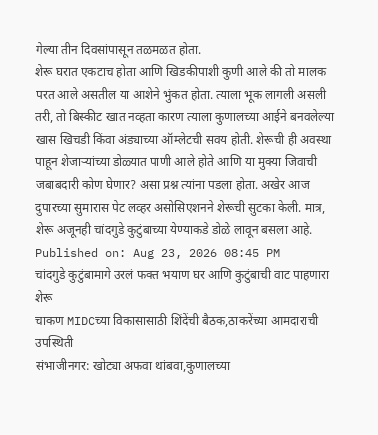गेल्या तीन दिवसांपासून तळमळत होता.
शेरू घरात एकटाच होता आणि खिडकीपाशी कुणी आले की तो मालक परत आले असतील या आशेने भुंकत होता. त्याला भूक लागली असली तरी, तो बिस्कीट खात नव्हता कारण त्याला कुणालच्या आईने बनवलेल्या खास खिचडी किंवा अंड्याच्या ऑम्लेटची सवय होती. शेरूची ही अवस्था पाहून शेजाऱ्यांच्या डोळ्यात पाणी आले होते आणि या मुक्या जिवाची जबाबदारी कोण घेणार? असा प्रश्न त्यांना पडला होता. अखेर आज दुपारच्या सुमारास पेट लव्हर असोसिएशनने शेरूची सुटका केली. मात्र, शेरू अजूनही चांदगुडे कुटुंबाच्या येण्याकडे डोळे लावून बसला आहे.
Published on: Aug 23, 2026 08:45 PM
चांदगुडे कुटुंबामागे उरलं फक्त भयाण घर आणि कुटुंबाची वाट पाहणारा शेरू
चाकण MIDCच्या विकासासाठी शिंदेंची बैठक,ठाकरेंच्या आमदाराची उपस्थिती
संभाजीनगर: खोट्या अफवा थांबवा,कुणालच्या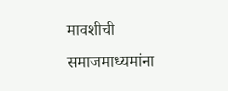मावशीची समाजमाध्यमांना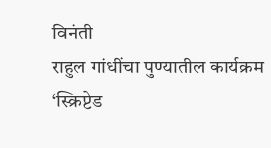विनंती
राहुल गांधींचा पुण्यातील कार्यक्रम ‘स्क्रिप्टेड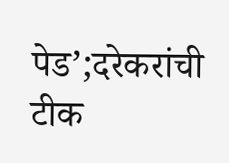पेड’;दरेकरांची टीक